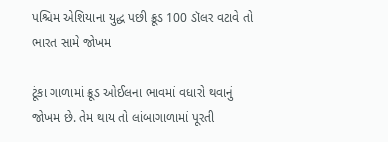પશ્ચિમ એશિયાના યુદ્ધ પછી ક્રૂડ 100 ડૉલર વટાવે તો ભારત સામે જોખમ

ટૂંકા ગાળામાં ક્રૂડ ઓઈલના ભાવમાં વધારો થવાનું જોખમ છે. તેમ થાય તો લાંબાગાળામાં પૂરતી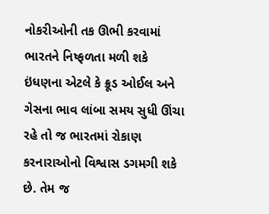નોકરીઓની તક ઊભી કરવામાં ભારતને નિષ્ફળતા મળી શકે
ઇંધણના એટલે કે ક્રૂડ ઓઈલ અને ગેસના ભાવ લાંબા સમય સુધી ઊંચા રહે તો જ ભારતમાં રોકાણ કરનારાઓનો વિશ્વાસ ડગમગી શકે છે. તેમ જ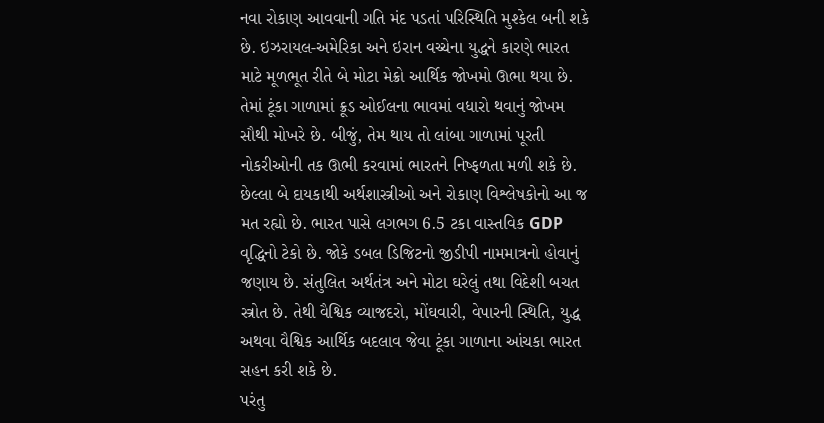નવા રોકાણ આવવાની ગતિ મંદ પડતાં પરિસ્થિતિ મુશ્કેલ બની શકે છે. ઇઝરાયલ-અમેરિકા અને ઇરાન વચ્ચેના યુદ્ધને કારણે ભારત માટે મૂળભૂત રીતે બે મોટા મેક્રો આર્થિક જોખમો ઊભા થયા છે. તેમાં ટૂંકા ગાળામાં ક્રૂડ ઓઈલના ભાવમાં વધારો થવાનું જોખમ સૌથી મોખરે છે. બીજું, તેમ થાય તો લાંબા ગાળામાં પૂરતી નોકરીઓની તક ઊભી કરવામાં ભારતને નિષ્ફળતા મળી શકે છે.
છેલ્લા બે દાયકાથી અર્થશાસ્ત્રીઓ અને રોકાણ વિશ્લેષકોનો આ જ મત રહ્યો છે. ભારત પાસે લગભગ 6.5 ટકા વાસ્તવિક GDP વૃદ્ધિનો ટેકો છે. જોકે ડબલ ડિજિટનો જીડીપી નામમાત્રનો હોવાનું જણાય છે. સંતુલિત અર્થતંત્ર અને મોટા ઘરેલું તથા વિદેશી બચત સ્ત્રોત છે. તેથી વૈશ્વિક વ્યાજદરો, મોંઘવારી, વેપારની સ્થિતિ, યુદ્ધ અથવા વૈશ્વિક આર્થિક બદલાવ જેવા ટૂંકા ગાળાના આંચકા ભારત સહન કરી શકે છે.
પરંતુ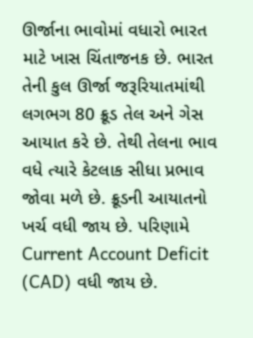ઊર્જાના ભાવોમાં વધારો ભારત માટે ખાસ ચિંતાજનક છે. ભારત તેની કુલ ઊર્જા જરૂરિયાતમાંથી લગભગ 80 ક્રૂડ તેલ અને ગેસ આયાત કરે છે. તેથી તેલના ભાવ વધે ત્યારે કેટલાક સીધા પ્રભાવ જોવા મળે છે. ક્રૂડની આયાતનો ખર્ચ વધી જાય છે. પરિણામે Current Account Deficit (CAD) વધી જાય છે.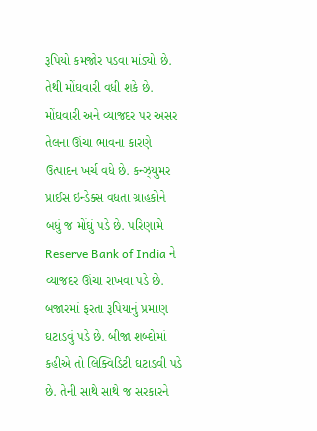રૂપિયો કમજોર પડવા માંડ્યો છે. તેથી મોંઘવારી વધી શકે છે.
મોંઘવારી અને વ્યાજદર પર અસર
તેલના ઊંચા ભાવના કારણે ઉત્પાદન ખર્ચ વધે છે. કન્ઝ્યુમર પ્રાઈસ ઇન્ડેક્સ વધતા ગ્રાહકોને બધું જ મોંઘું પડે છે. પરિણામે Reserve Bank of India ને વ્યાજદર ઊંચા રાખવા પડે છે. બજારમાં ફરતા રૂપિયાનું પ્રમાણ ઘટાડવું પડે છે. બીજા શબ્દોમાં કહીએ તો લિક્વિડિટી ઘટાડવી પડે છે. તેની સાથે સાથે જ સરકારને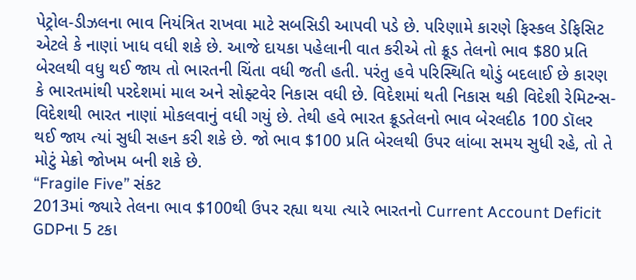પેટ્રોલ-ડીઝલના ભાવ નિયંત્રિત રાખવા માટે સબસિડી આપવી પડે છે. પરિણામે કારણે ફિસ્કલ ડેફિસિટ એટલે કે નાણાં ખાધ વધી શકે છે. આજે દાયકા પહેલાની વાત કરીએ તો ક્રૂડ તેલનો ભાવ $80 પ્રતિ બેરલથી વધુ થઈ જાય તો ભારતની ચિંતા વધી જતી હતી. પરંતુ હવે પરિસ્થિતિ થોડું બદલાઈ છે કારણ કે ભારતમાંથી પરદેશમાં માલ અને સોફ્ટવેર નિકાસ વધી છે. વિદેશમાં થતી નિકાસ થકી વિદેશી રેમિટન્સ-વિદેશથી ભારત નાણાં મોકલવાનું વધી ગયું છે. તેથી હવે ભારત ક્રૂડતેલનો ભાવ બેરલદીઠ 100 ડૉલર થઈ જાય ત્યાં સુધી સહન કરી શકે છે. જો ભાવ $100 પ્રતિ બેરલથી ઉપર લાંબા સમય સુધી રહે, તો તે મોટું મેક્રો જોખમ બની શકે છે.
“Fragile Five” સંકટ
2013માં જ્યારે તેલના ભાવ $100થી ઉપર રહ્યા થયા ત્યારે ભારતનો Current Account Deficit GDPના 5 ટકા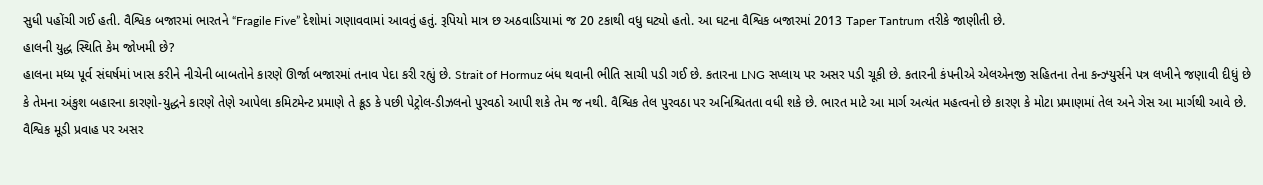સુધી પહોંચી ગઈ હતી. વૈશ્વિક બજારમાં ભારતને “Fragile Five” દેશોમાં ગણાવવામાં આવતું હતું. રૂપિયો માત્ર છ અઠવાડિયામાં જ 20 ટકાથી વધુ ઘટ્યો હતો. આ ઘટના વૈશ્વિક બજારમાં 2013 Taper Tantrum તરીકે જાણીતી છે.
હાલની યુદ્ધ સ્થિતિ કેમ જોખમી છે?
હાલના મધ્ય પૂર્વ સંઘર્ષમાં ખાસ કરીને નીચેની બાબતોને કારણે ઊર્જા બજારમાં તનાવ પેદા કરી રહ્યું છે. Strait of Hormuz બંધ થવાની ભીતિ સાચી પડી ગઈ છે. કતારના LNG સપ્લાય પર અસર પડી ચૂકી છે. કતારની કંપનીએ એલએનજી સહિતના તેના કન્ઝ્યુર્સને પત્ર લખીને જણાવી દીધું છે કે તેમના અંકુશ બહારના કારણો-યુદ્ધને કારણે તેણે આપેલા કમિટમેન્ટ પ્રમાણે તે ક્રૂડ કે પછી પેટ્રોલ-ડીઝલનો પુરવઠો આપી શકે તેમ જ નથી. વૈશ્વિક તેલ પુરવઠા પર અનિશ્ચિતતા વધી શકે છે. ભારત માટે આ માર્ગ અત્યંત મહત્વનો છે કારણ કે મોટા પ્રમાણમાં તેલ અને ગેસ આ માર્ગથી આવે છે.
વૈશ્વિક મૂડી પ્રવાહ પર અસર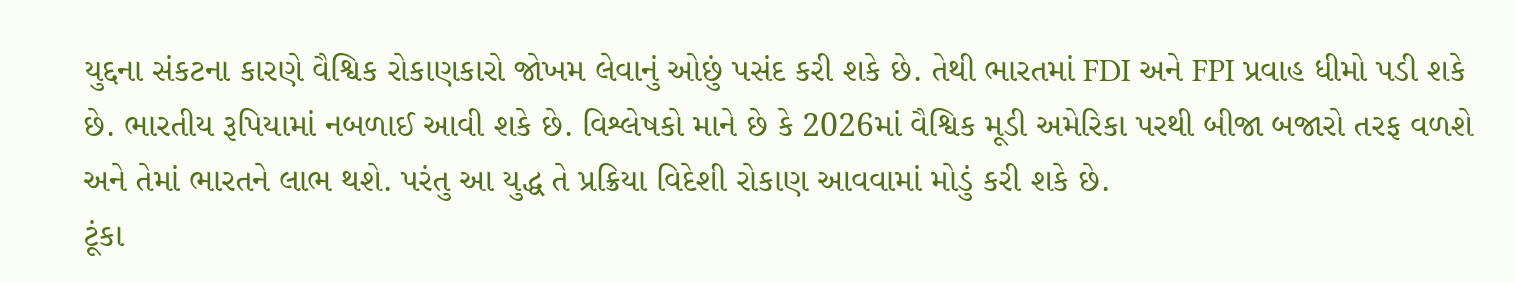યુદ્દના સંકટના કારણે વૈશ્વિક રોકાણકારો જોખમ લેવાનું ઓછું પસંદ કરી શકે છે. તેથી ભારતમાં FDI અને FPI પ્રવાહ ધીમો પડી શકે છે. ભારતીય રૂપિયામાં નબળાઈ આવી શકે છે. વિશ્લેષકો માને છે કે 2026માં વૈશ્વિક મૂડી અમેરિકા પરથી બીજા બજારો તરફ વળશે અને તેમાં ભારતને લાભ થશે. પરંતુ આ યુદ્ધ તે પ્રક્રિયા વિદેશી રોકાણ આવવામાં મોડું કરી શકે છે.
ટૂંકા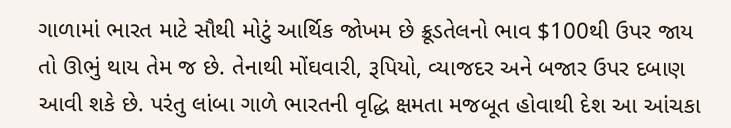ગાળામાં ભારત માટે સૌથી મોટું આર્થિક જોખમ છે ક્રૂડતેલનો ભાવ $100થી ઉપર જાય તો ઊભું થાય તેમ જ છે. તેનાથી મોંઘવારી, રૂપિયો, વ્યાજદર અને બજાર ઉપર દબાણ આવી શકે છે. પરંતુ લાંબા ગાળે ભારતની વૃદ્ધિ ક્ષમતા મજબૂત હોવાથી દેશ આ આંચકા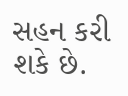સહન કરી શકે છે.